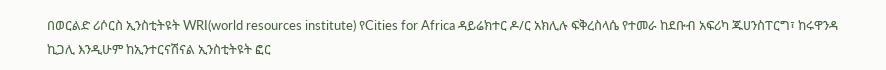በወርልድ ሪሶርስ ኢንስቲትዩት WRI(world resources institute) የCities for Africa ዳይሬክተር ዶ/ር አክሊሉ ፍቅረስላሴ የተመራ ከደቡብ አፍሪካ ጁሀንስፐርግ፣ ከሩዋንዳ ኪጋሊ እንዲሁም ከኢንተርናሽናል ኢንስቲትዩት ፎር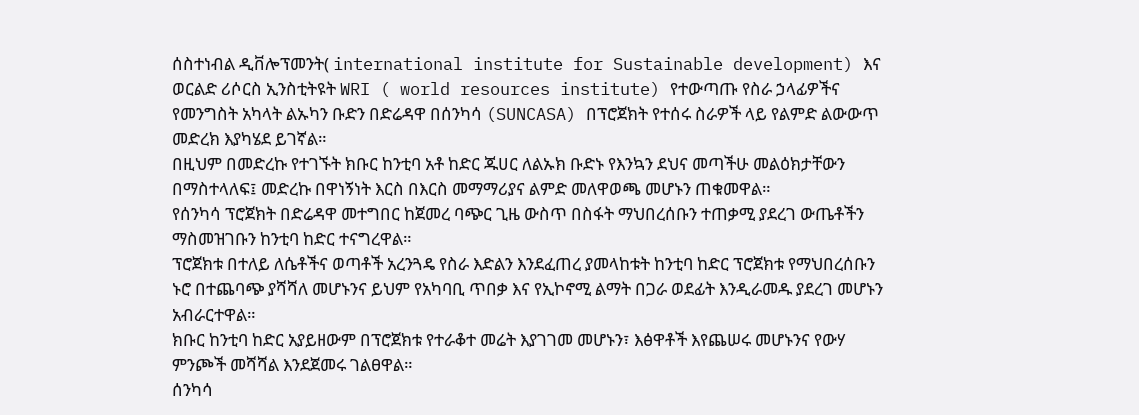ሰስተነብል ዲቨሎፕመንት( international institute for Sustainable development) እና ወርልድ ሪሶርስ ኢንስቲትዩት WRI ( world resources institute) የተውጣጡ የስራ ኃላፊዎችና የመንግስት አካላት ልኡካን ቡድን በድሬዳዋ በሰንካሳ (SUNCASA) በፕሮጀክት የተሰሩ ስራዎች ላይ የልምድ ልውውጥ መድረክ እያካሄደ ይገኛል።
በዚህም በመድረኩ የተገኙት ክቡር ከንቲባ አቶ ከድር ጁሀር ለልኡክ ቡድኑ የእንኳን ደህና መጣችሁ መልዕክታቸውን በማስተላለፍ፤ መድረኩ በዋነኝነት እርስ በእርስ መማማሪያና ልምድ መለዋወጫ መሆኑን ጠቁመዋል።
የሰንካሳ ፕሮጀክት በድሬዳዋ መተግበር ከጀመረ ባጭር ጊዜ ውስጥ በስፋት ማህበረሰቡን ተጠቃሚ ያደረገ ውጤቶችን ማስመዝገቡን ከንቲባ ከድር ተናግረዋል።
ፕሮጀክቱ በተለይ ለሴቶችና ወጣቶች አረንጓዴ የስራ እድልን እንደፈጠረ ያመላከቱት ከንቲባ ከድር ፕሮጀክቱ የማህበረሰቡን ኑሮ በተጨባጭ ያሻሻለ መሆኑንና ይህም የአካባቢ ጥበቃ እና የኢኮኖሚ ልማት በጋራ ወደፊት እንዲራመዱ ያደረገ መሆኑን አብራርተዋል።
ክቡር ከንቲባ ከድር አያይዘውም በፕሮጀክቱ የተራቆተ መሬት እያገገመ መሆኑን፣ እፅዋቶች እየጨሠሩ መሆኑንና የውሃ ምንጮች መሻሻል እንደጀመሩ ገልፀዋል።
ሰንካሳ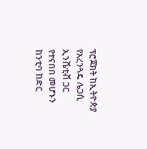ፕሮጀክት ከኢትዮጵያ የአረንጓዴ ሌጋሲ ኢንሼቲቭ ጋር የተናበበ መሆኑን ከንቲባ ከድር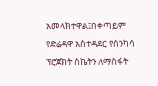አመላክተዋል፤በቀጣይም የድሬዳዋ አስተዳደር የሰንካሳ ፕሮጀክት ስኬትን ለማስፋት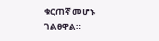ቁርጠኛ መሆኑ ገልፀዋል።